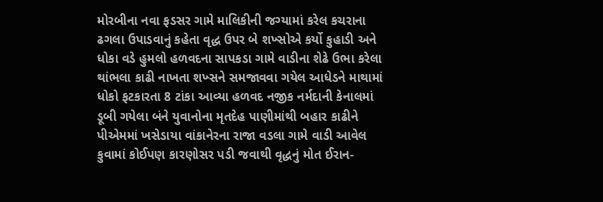મોરબીના નવા ફડસર ગામે માલિકીની જગ્યામાં કરેલ કચરાના ઢગલા ઉપાડવાનું કહેતા વૃદ્ધ ઉપર બે શખ્સોએ કર્યો કુહાડી અને ધોકા વડે હુમલો હળવદના સાપકડા ગામે વાડીના શેઢે ઉભા કરેલા થાંભલા કાઢી નાખતા શખ્સને સમજાવવા ગયેલ આધેડને માથામાં ધોકો ફટકારતા 8 ટાંકા આવ્યા હળવદ નજીક નર્મદાની કેનાલમાં ડૂબી ગયેલા બંને યુવાનોના મૃતદેહ પાણીમાંથી બહાર કાઢીને પીએમમાં ખસેડાયા વાંકાનેરના રાજા વડલા ગામે વાડી આવેલ કુવામાં કોઈપણ કારણોસર પડી જવાથી વૃદ્ધનું મોત ઈરાન-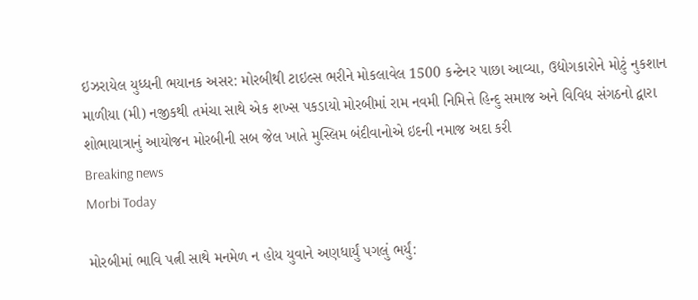ઇઝરાયેલ યુધ્ધની ભયાનક અસર: મોરબીથી ટાઇલ્સ ભરીને મોકલાવેલ 1500 કન્ટેનર પાછા આવ્યા, ઉદ્યોગકારોને મોટું નુકશાન માળીયા (મી) નજીકથી તમંચા સાથે એક શખ્સ પકડાયો મોરબીમાં રામ નવમી નિમિત્તે હિન્દુ સમાજ અને વિવિધ સંગઠનો દ્વારા શોભાયાત્રાનું આયોજન મોરબીની સબ જેલ ખાતે મુસ્લિમ બંદીવાનોએ ઇદની નમાજ અદા કરી
Breaking news
Morbi Today

મોરબીમાં ભાવિ પત્ની સાથે મનમેળ ન હોય યુવાને અણધાર્યું પગલું ભર્યું: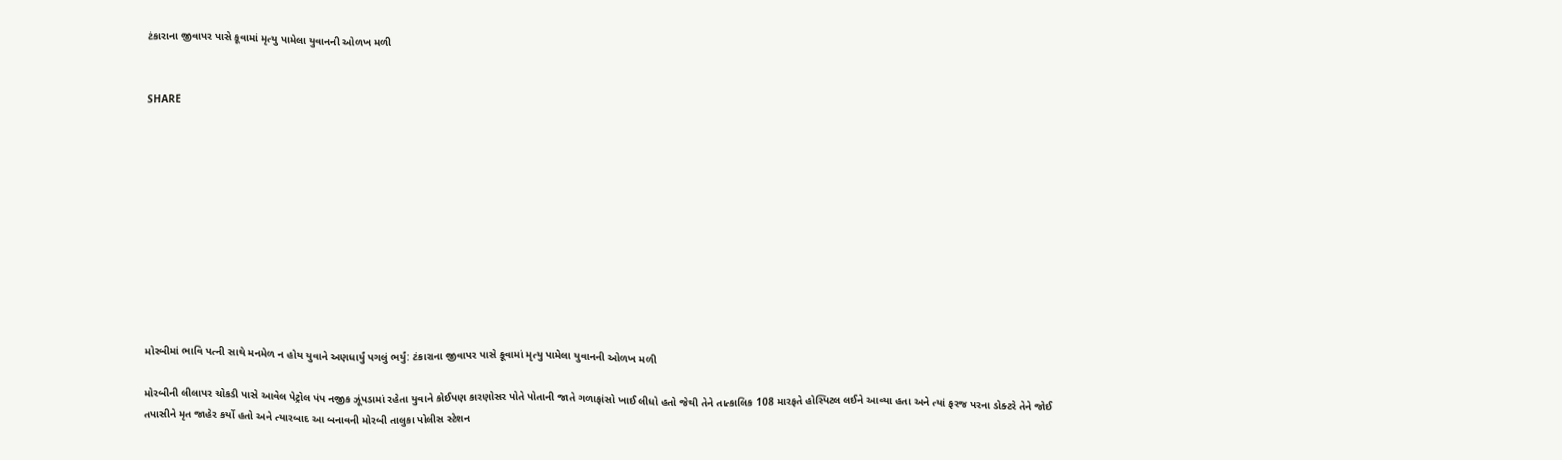ટંકારાના જીવાપર પાસે કૂવામાં મૃત્યુ પામેલા યુવાનની ઓળખ મળી


SHARE











મોરબીમાં ભાવિ પત્ની સાથે મનમેળ ન હોય યુવાને અણધાર્યું પગલું ભર્યું: ટંકારાના જીવાપર પાસે કૂવામાં મૃત્યુ પામેલા યુવાનની ઓળખ મળી

મોરબીની લીલાપર ચોકડી પાસે આવેલ પેટ્રોલ પંપ નજીક ઝૂંપડામાં રહેતા યુવાને કોઈપણ કારણોસર પોતે પોતાની જાતે ગળાફાંસો ખાઈ લીધો હતો જેથી તેને તાત્કાલિક 108 મારફતે હોસ્પિટલ લઈને આવ્યા હતા અને ત્યાં ફરજ પરના ડોક્ટરે તેને જોઈ તપાસીને મૃત જાહેર કર્યો હતો અને ત્યારબાદ આ બનાવની મોરબી તાલુકા પોલીસ સ્ટેશન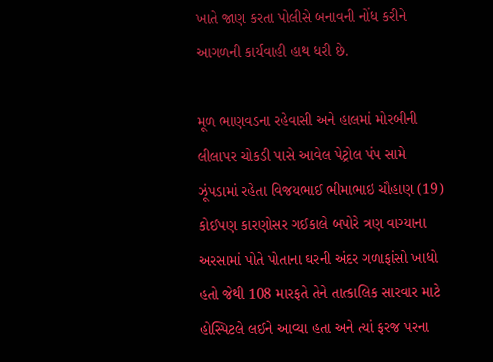ખાતે જાણ કરતા પોલીસે બનાવની નોંધ કરીને આગળની કાર્યવાહી હાથ ધરી છે.

મૂળ ભાણવડના રહેવાસી અને હાલમાં મોરબીની લીલાપર ચોકડી પાસે આવેલ પેટ્રોલ પંપ સામે ઝૂંપડામાં રહેતા વિજયભાઈ ભીમાભાઇ ચૌહાણ (19) કોઈપણ કારણોસર ગઈકાલે બપોરે ત્રણ વાગ્યાના અરસામાં પોતે પોતાના ઘરની અંદર ગળાફાંસો ખાધો હતો જેથી 108 મારફતે તેને તાત્કાલિક સારવાર માટે હોસ્પિટલે લઈને આવ્યા હતા અને ત્યાં ફરજ પરના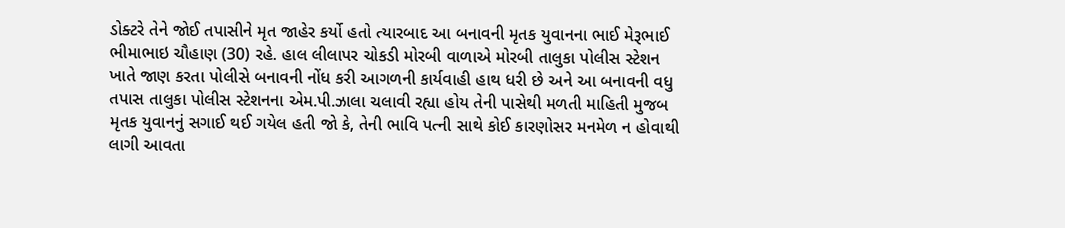ડોક્ટરે તેને જોઈ તપાસીને મૃત જાહેર કર્યો હતો ત્યારબાદ આ બનાવની મૃતક યુવાનના ભાઈ મેરૂભાઈ ભીમાભાઇ ચૌહાણ (30) રહે. હાલ લીલાપર ચોકડી મોરબી વાળાએ મોરબી તાલુકા પોલીસ સ્ટેશન ખાતે જાણ કરતા પોલીસે બનાવની નોંધ કરી આગળની કાર્યવાહી હાથ ધરી છે અને આ બનાવની વધુ તપાસ તાલુકા પોલીસ સ્ટેશનના એમ.પી.ઝાલા ચલાવી રહ્યા હોય તેની પાસેથી મળતી માહિતી મુજબ મૃતક યુવાનનું સગાઈ થઈ ગયેલ હતી જો કે, તેની ભાવિ પત્ની સાથે કોઈ કારણોસર મનમેળ ન હોવાથી લાગી આવતા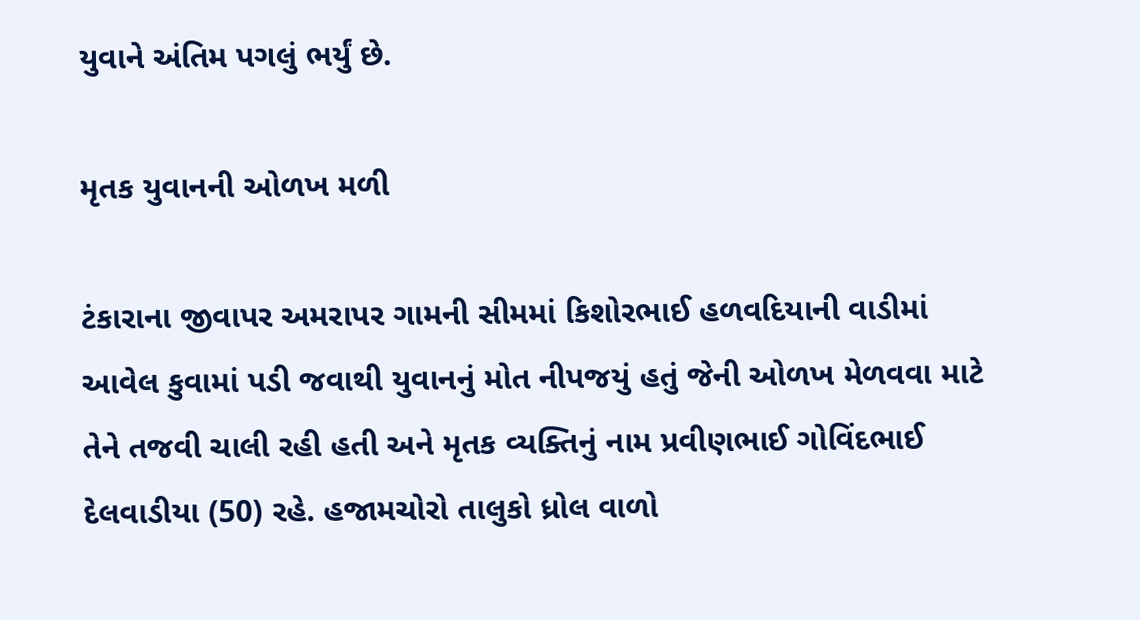યુવાને અંતિમ પગલું ભર્યું છે.

મૃતક યુવાનની ઓળખ મળી

ટંકારાના જીવાપર અમરાપર ગામની સીમમાં કિશોરભાઈ હળવદિયાની વાડીમાં આવેલ કુવામાં પડી જવાથી યુવાનનું મોત નીપજયું હતું જેની ઓળખ મેળવવા માટે તેને તજવી ચાલી રહી હતી અને મૃતક વ્યક્તિનું નામ પ્રવીણભાઈ ગોવિંદભાઈ દેલવાડીયા (50) રહે. હજામચોરો તાલુકો ધ્રોલ વાળો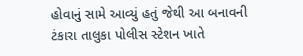હોવાનું સામે આવ્યું હતું જેથી આ બનાવની ટંકારા તાલુકા પોલીસ સ્ટેશન ખાતે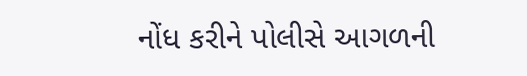નોંધ કરીને પોલીસે આગળની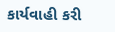કાર્યવાહી કરી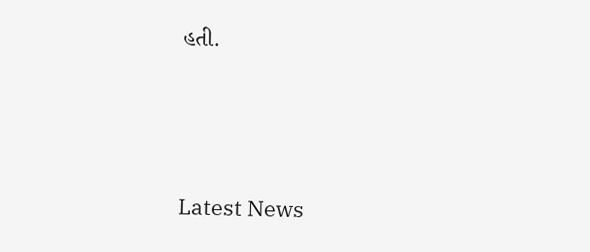હતી.






Latest News